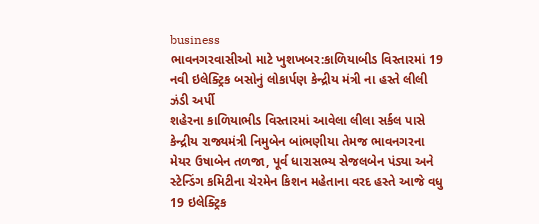business
ભાવનગરવાસીઓ માટે ખુશખબર:કાળિયાબીડ વિસ્તારમાં 19 નવી ઇલેક્ટ્રિક બસોનું લોકાર્પણ કેન્દ્રીય મંત્રી ના હસ્તે લીલી ઝંડી અર્પી
શહેરના કાળિયાભીડ વિસ્તારમાં આવેલા લીલા સર્કલ પાસે કેન્દ્રીય રાજ્યમંત્રી નિમુબેન બાંભણીયા તેમજ ભાવનગરના મેયર ઉષાબેન તળજા, પૂર્વ ધારાસભ્ય સેજલબેન પંડ્યા અને સ્ટેન્ડિંગ કમિટીના ચેરમેન કિશન મહેતાના વરદ હસ્તે આજે વધુ 19 ઇલેક્ટ્રિક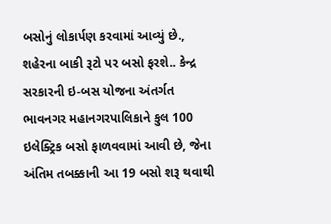બસોનું લોકાર્પણ કરવામાં આવ્યું છે., શહેરના બાકી રૂટો પર બસો ફરશે.. કેન્દ્ર સરકારની ઇ-બસ યોજના અંતર્ગત ભાવનગર મહાનગરપાલિકાને કુલ 100 ઇલેક્ટ્રિક બસો ફાળવવામાં આવી છે, જેના અંતિમ તબક્કાની આ 19 બસો શરૂ થવાથી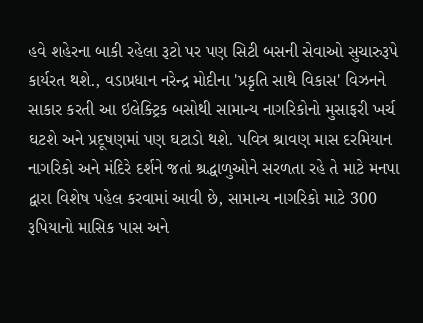હવે શહેરના બાકી રહેલા રૂટો પર પણ સિટી બસની સેવાઓ સુચારુરૂપે કાર્યરત થશે., વડાપ્રધાન નરેન્દ્ર મોદીના 'પ્રકૃતિ સાથે વિકાસ' વિઝનને સાકાર કરતી આ ઇલેક્ટ્રિક બસોથી સામાન્ય નાગરિકોનો મુસાફરી ખર્ચ ઘટશે અને પ્રદૂષણમાં પણ ઘટાડો થશે. પવિત્ર શ્રાવણ માસ દરમિયાન નાગરિકો અને મંદિરે દર્શને જતાં શ્રદ્ધાળુઓને સરળતા રહે તે માટે મનપા દ્વારા વિશેષ પહેલ કરવામાં આવી છે, સામાન્ય નાગરિકો માટે 300 રૂપિયાનો માસિક પાસ અને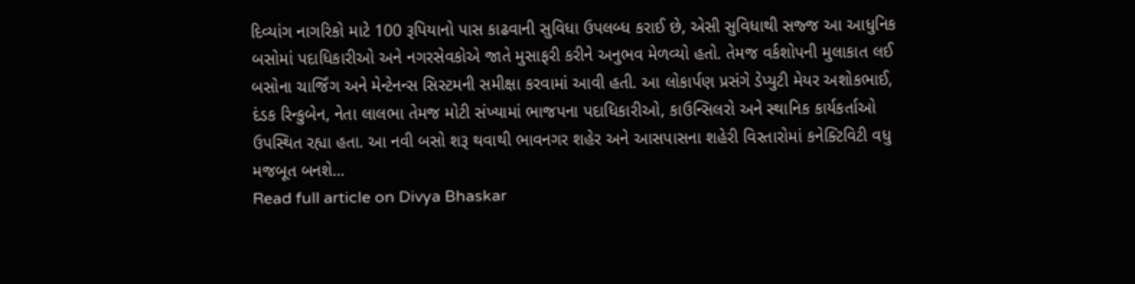દિવ્યાંગ નાગરિકો માટે 100 રૂપિયાનો પાસ કાઢવાની સુવિધા ઉપલબ્ધ કરાઈ છે, એસી સુવિધાથી સજ્જ આ આધુનિક બસોમાં પદાધિકારીઓ અને નગરસેવકોએ જાતે મુસાફરી કરીને અનુભવ મેળવ્યો હતો. તેમજ વર્કશોપની મુલાકાત લઈ બસોના ચાર્જિંગ અને મેન્ટેનન્સ સિસ્ટમની સમીક્ષા કરવામાં આવી હતી. આ લોકાર્પણ પ્રસંગે ડેપ્યુટી મેયર અશોકભાઈ, દંડક રિન્કુબેન, નેતા લાલભા તેમજ મોટી સંખ્યામાં ભાજપના પદાધિકારીઓ, કાઉન્સિલરો અને સ્થાનિક કાર્યકર્તાઓ ઉપસ્થિત રહ્યા હતા. આ નવી બસો શરૂ થવાથી ભાવનગર શહેર અને આસપાસના શહેરી વિસ્તારોમાં કનેક્ટિવિટી વધુ મજબૂત બનશે...
Read full article on Divya Bhaskar